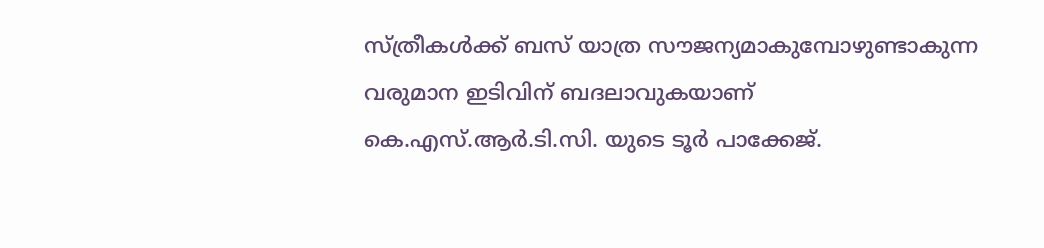സ്ത്രീകൾക്ക് ബസ് യാത്ര സൗജന്യമാകുമ്പോഴുണ്ടാകുന്ന വരുമാന ഇടിവിന് ബദലാവുകയാണ് കെ.എസ്.ആർ.ടി.സി. യുടെ ടൂർ പാക്കേജ്.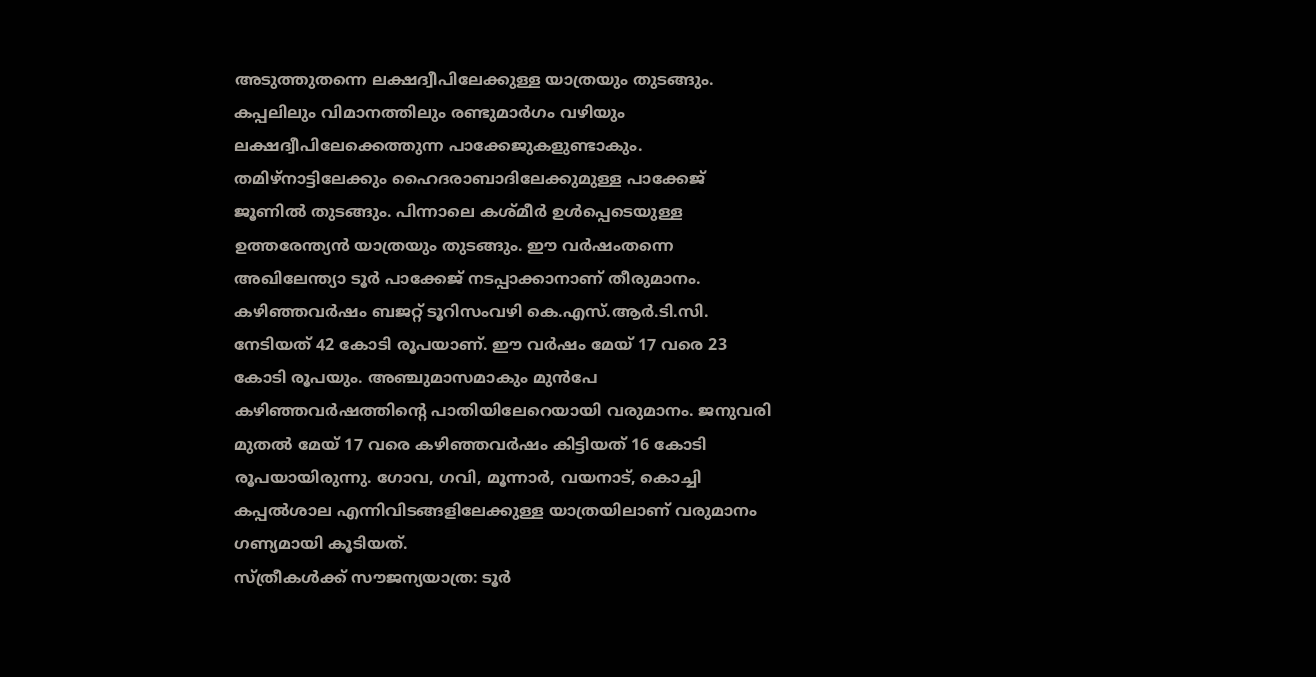അടുത്തുതന്നെ ലക്ഷദ്വീപിലേക്കുള്ള യാത്രയും തുടങ്ങും. കപ്പലിലും വിമാനത്തിലും രണ്ടുമാർഗം വഴിയും ലക്ഷദ്വീപിലേക്കെത്തുന്ന പാക്കേജുകളുണ്ടാകും. തമിഴ്നാട്ടിലേക്കും ഹൈദരാബാദിലേക്കുമുള്ള പാക്കേജ് ജൂണിൽ തുടങ്ങും. പിന്നാലെ കശ്മീർ ഉൾപ്പെടെയുള്ള ഉത്തരേന്ത്യൻ യാത്രയും തുടങ്ങും. ഈ വർഷംതന്നെ അഖിലേന്ത്യാ ടൂർ പാക്കേജ് നടപ്പാക്കാനാണ് തീരുമാനം.
കഴിഞ്ഞവർഷം ബജറ്റ് ടൂറിസംവഴി കെ.എസ്.ആർ.ടി.സി. നേടിയത് 42 കോടി രൂപയാണ്. ഈ വർഷം മേയ് 17 വരെ 23 കോടി രൂപയും. അഞ്ചുമാസമാകും മുൻപേ കഴിഞ്ഞവർഷത്തിന്റെ പാതിയിലേറെയായി വരുമാനം. ജനുവരി മുതൽ മേയ് 17 വരെ കഴിഞ്ഞവർഷം കിട്ടിയത് 16 കോടി രൂപയായിരുന്നു. ഗോവ, ഗവി, മൂന്നാർ, വയനാട്, കൊച്ചി കപ്പൽശാല എന്നിവിടങ്ങളിലേക്കുള്ള യാത്രയിലാണ് വരുമാനം ഗണ്യമായി കൂടിയത്.
സ്ത്രീകൾക്ക് സൗജന്യയാത്ര: ടൂർ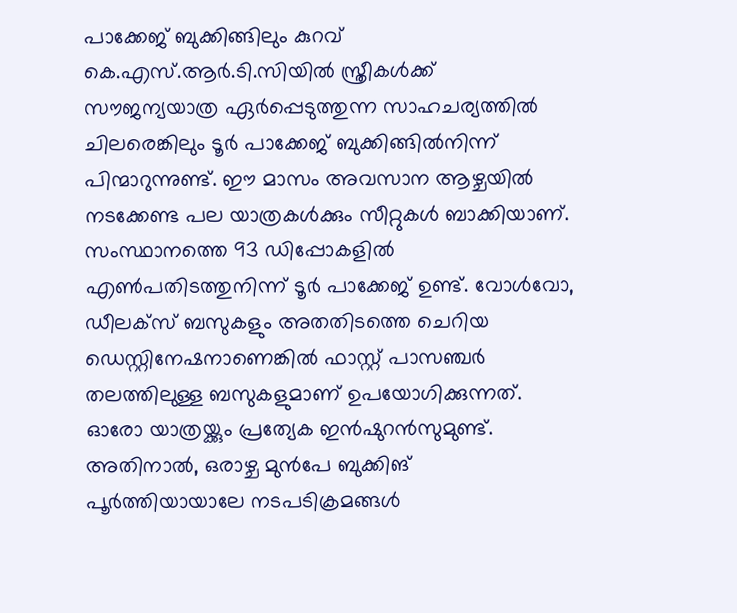പാക്കേജ് ബുക്കിങ്ങിലും കുറവ്
കെ.എസ്.ആർ.ടി.സിയിൽ സ്ത്രീകൾക്ക് സൗജന്യയാത്ര ഏർപ്പെടുത്തുന്ന സാഹചര്യത്തിൽ ചിലരെങ്കിലും ടൂർ പാക്കേജ് ബുക്കിങ്ങിൽനിന്ന് പിന്മാറുന്നുണ്ട്. ഈ മാസം അവസാന ആഴ്ചയിൽ നടക്കേണ്ട പല യാത്രകൾക്കും സീറ്റുകൾ ബാക്കിയാണ്. സംസ്ഥാനത്തെ 93 ഡിപ്പോകളിൽ എൺപതിടത്തുനിന്ന് ടൂർ പാക്കേജ് ഉണ്ട്. വോൾവോ, ഡീലക്സ് ബസുകളും അതതിടത്തെ ചെറിയ ഡെസ്റ്റിനേഷനാണെങ്കിൽ ഫാസ്റ്റ് പാസഞ്ചർ തലത്തിലുള്ള ബസുകളുമാണ് ഉപയോഗിക്കുന്നത്. ഓരോ യാത്രയ്ക്കും പ്രത്യേക ഇൻഷുറൻസുമുണ്ട്.
അതിനാൽ, ഒരാഴ്ച മുൻപേ ബുക്കിങ് പൂർത്തിയായാലേ നടപടിക്രമങ്ങൾ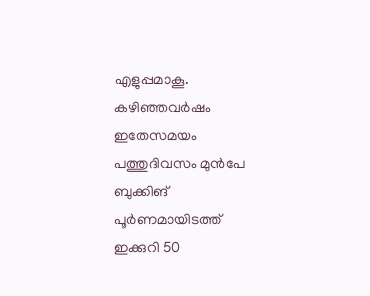എളുപ്പമാകൂ. കഴിഞ്ഞവർഷം ഇതേസമയം പത്തുദിവസം മുൻപേ ബുക്കിങ് പൂർണമായിടത്ത് ഇക്കുറി 50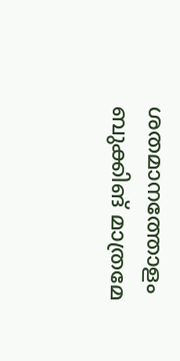ശതമാനത്തോളം ബുക്കിങ് മാത്രമേ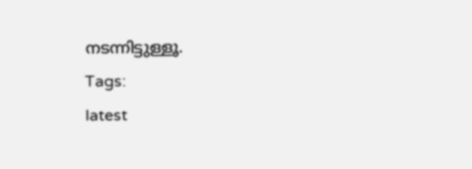നടന്നിട്ടുള്ളൂ.
Tags:
latest